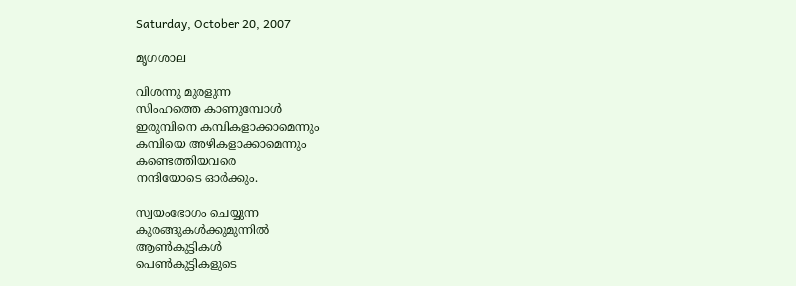Saturday, October 20, 2007

മൃഗശാല

വിശന്നു മുരളുന്ന
സിംഹത്തെ കാണുമ്പോള്‍
ഇരുമ്പിനെ കമ്പികളാക്കാമെന്നും
കമ്പിയെ അഴികളാക്കാമെന്നും
കണ്ടെത്തിയവരെ
നന്ദിയോടെ ഓര്‍ക്കും.

സ്വയംഭോഗം ചെയ്യുന്ന
കുരങ്ങുകള്‍ക്കുമുന്നില്‍
ആണ്‍കുട്ടികള്‍
പെണ്‍കുട്ടികളുടെ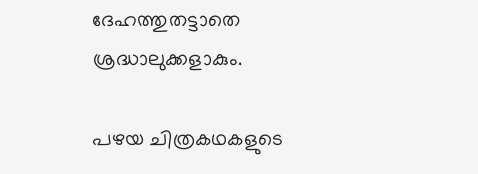ദേഹത്തുതട്ടാതെ
ശ്രദ്ധാലുക്കളാകും.

പഴയ ചിത്രകഥകളുടെ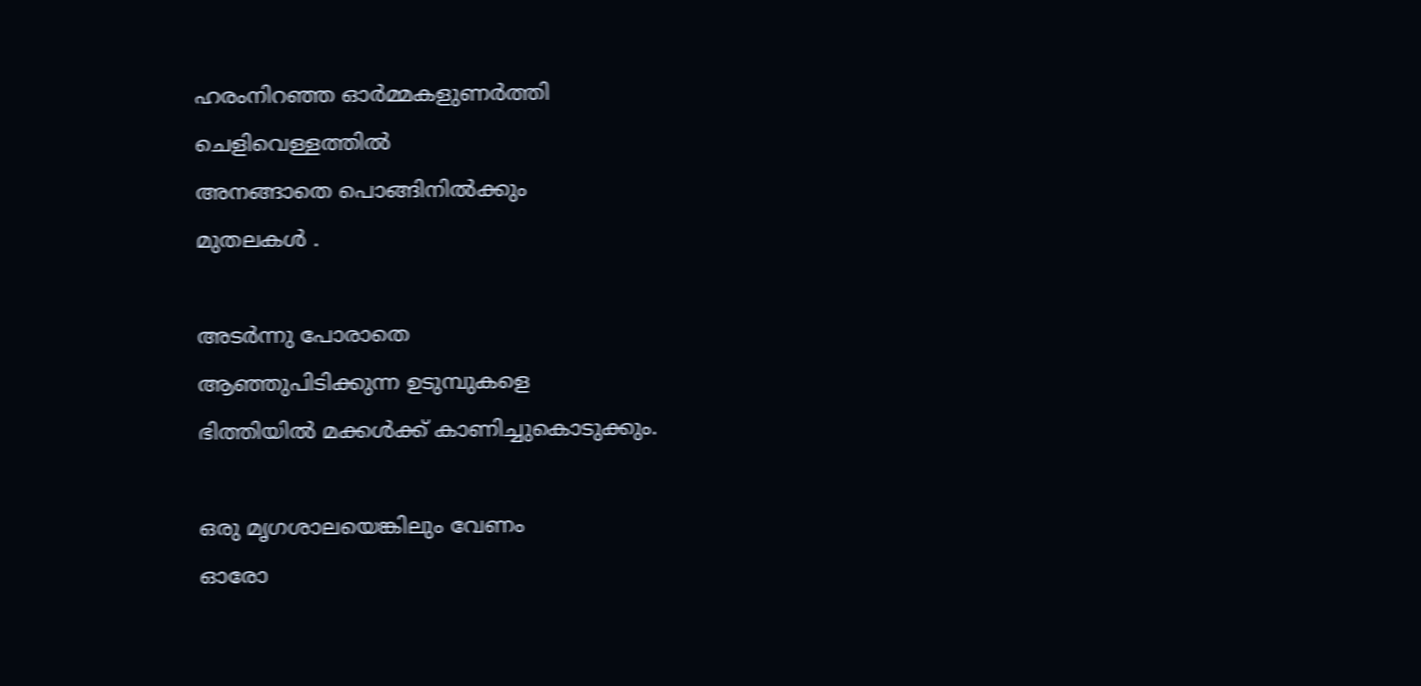ഹരംനിറഞ്ഞ ഓര്‍മ്മകളുണര്‍ത്തി
ചെളിവെള്ളത്തില്‍
അനങ്ങാതെ പൊങ്ങിനില്‍ക്കും
മുതലകള്‍ .

അടര്‍ന്നു പോരാതെ
ആഞ്ഞുപിടിക്കുന്ന ഉടുമ്പുകളെ
ഭിത്തിയില്‍ മക്കള്‍ക്ക് കാണിച്ചുകൊടുക്കും.

ഒരു മൃഗശാലയെങ്കിലും വേണം
ഓരോ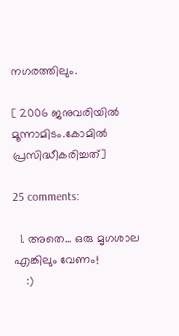നഗരത്തിലും.

[ 2006 ജനുവരിയില്‍ മൂന്നാമിടം.കോമില്‍ പ്രസിദ്ധീകരിച്ചത്]

25 comments:

  1. അതെ... ഒരു മൃഗശാല എങ്കിലും വേണം!
    :)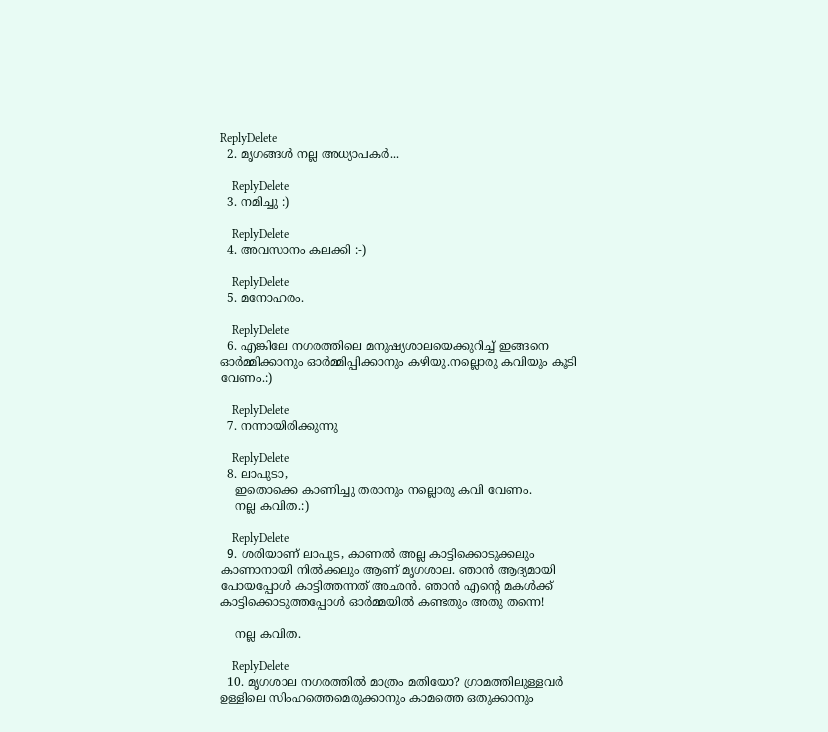ReplyDelete
  2. മൃഗങ്ങള്‍ നല്ല അധ്യാപകര്‍...

    ReplyDelete
  3. നമിച്ചു :)

    ReplyDelete
  4. അവസാനം കലക്കി :-)

    ReplyDelete
  5. മനോഹരം.

    ReplyDelete
  6. എങ്കിലേ നഗരത്തിലെ മനുഷ്യശാലയെക്കുറിച്ച് ഇങ്ങനെ ഓര്‍മ്മിക്കാനും ഓര്‍മ്മിപ്പിക്കാനും കഴിയു.നല്ലൊരു കവിയും കൂടി വേണം.:)

    ReplyDelete
  7. നന്നായിരിക്കുന്നു

    ReplyDelete
  8. ലാപുടാ,
    ഇതൊക്കെ കാണിച്ചു തരാനും നല്ലൊരു കവി വേണം.
    നല്ല കവിത.:)

    ReplyDelete
  9. ശരിയാണ് ലാപുട, കാണല്‍ അല്ല കാട്ടിക്കൊടുക്കലും കാണാനായി നില്‍ക്കലും ആണ് മൃഗശാല. ഞാന്‍ ആദ്യമായി പോയപ്പോള്‍ കാട്ടിത്തന്നത് അഛന്‍. ഞാന്‍ എന്റെ മകള്‍ക്ക് കാട്ടിക്കൊടുത്തപ്പോള്‍ ഓര്‍മ്മയില്‍ കണ്ടതും അതു തന്നെ!

    നല്ല കവിത.

    ReplyDelete
  10. മൃഗശാല നഗരത്തില്‍ മാത്രം മതിയോ? ഗ്രാമത്തിലുള്ളവര്‍ ഉള്ളിലെ സിംഹത്തെമെരുക്കാനും കാമത്തെ ഒതുക്കാനും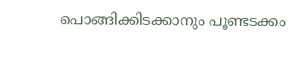പൊങ്ങിക്കിടക്കാനും പൂണ്ടടക്കം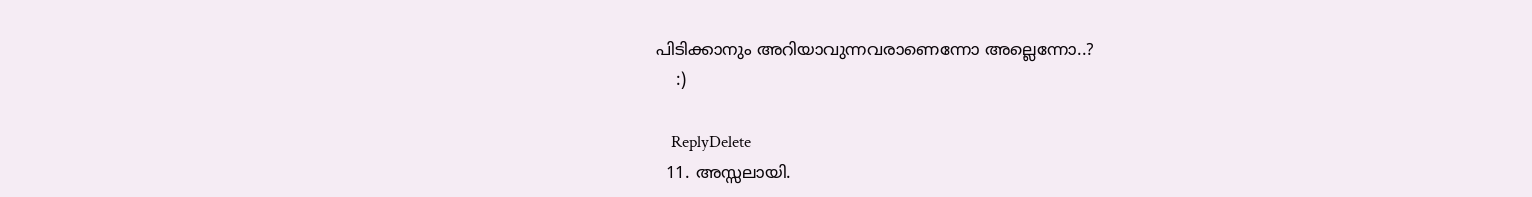പിടിക്കാനും അറിയാവുന്നവരാണെന്നോ അല്ലെന്നോ..?
    :)

    ReplyDelete
  11. അസ്സലായി.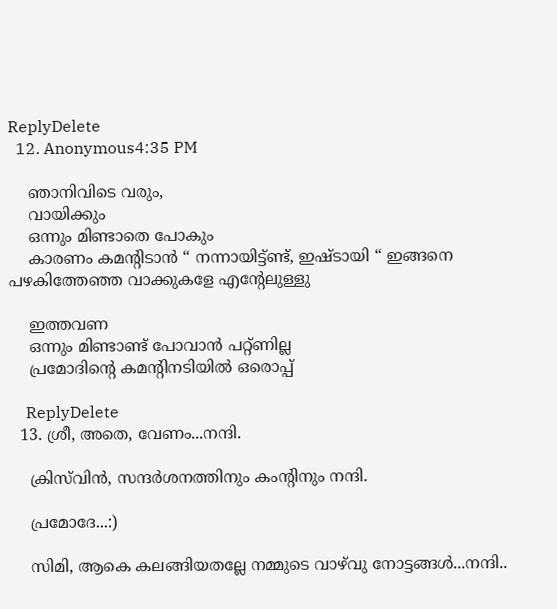ReplyDelete
  12. Anonymous4:35 PM

    ഞാനിവിടെ വരും,
    വായിക്കും
    ഒന്നും മിണ്ടാതെ പോകും
    കാരണം കമന്റിടാന്‍ “ നന്നായിട്ട്ണ്ട്, ഇഷ്ടായി “ ഇങ്ങനെ പഴകിത്തേഞ്ഞ വാക്കുകളേ എന്റേലുള്ളു

    ഇത്തവണ
    ഒന്നും മിണ്ടാണ്ട് പോവാന്‍ പറ്റ്ണില്ല
    പ്രമോദിന്റെ കമന്റിനടിയില്‍ ഒരൊപ്പ്

    ReplyDelete
  13. ശ്രീ, അതെ, വേണം...നന്ദി.

    ക്രിസ്‌വിന്‍, സന്ദര്‍ശനത്തിനും കംന്റിനും നന്ദി.

    പ്രമോദേ...:)

    സിമി, ആകെ കലങ്ങിയതല്ലേ നമ്മുടെ വാഴ്‌വു നോട്ടങ്ങള്‍...നന്ദി..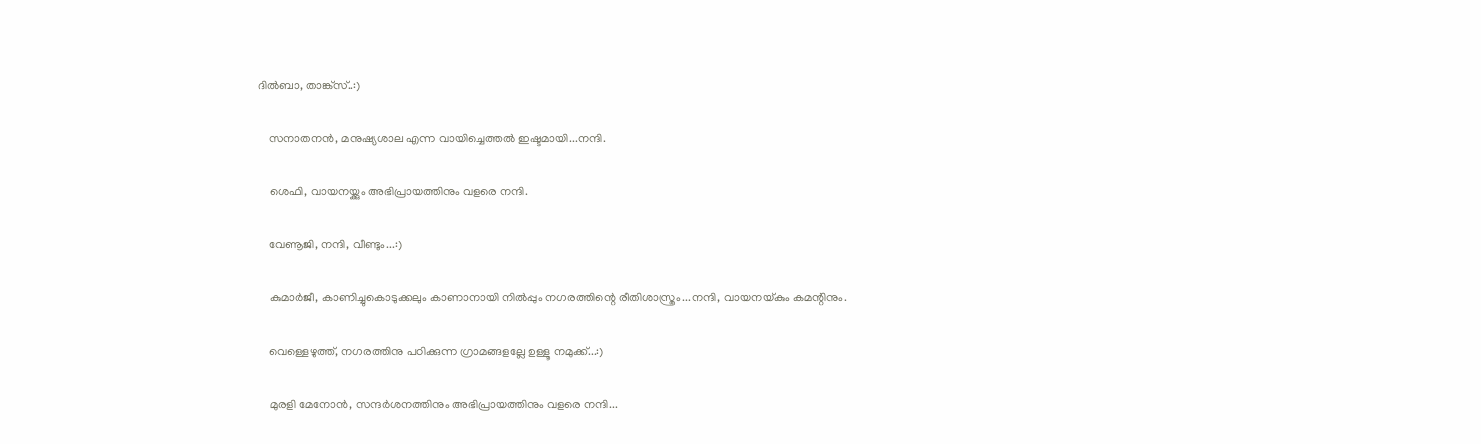ദില്‍ബാ, താങ്ക്സ്..:)

    സനാതനന്‍, മനുഷ്യശാല എന്ന വായിച്ചെത്തല്‍ ഇഷ്ടമായി...നന്ദി.

    ശെഫി, വായനയ്ക്കും അഭിപ്രായത്തിനും വളരെ നന്ദി.

    വേണൂജി, നന്ദി, വീണ്ടും...:)

    കുമാര്‍ജീ, കാണിച്ചുകൊടുക്കലും കാണാനായി നില്‍പ്പും നഗരത്തിന്റെ രീതിശാസ്ത്രം...നന്ദി, വായനയ്കും കമന്റിനും.

    വെള്ളെഴുത്ത്, നഗരത്തിനു പഠിക്കുന്ന ഗ്രാമങ്ങളല്ലേ ഉള്ളൂ നമുക്ക്...:)

    മുരളി മേനോന്‍, സന്ദര്‍ശനത്തിനും അഭിപ്രായത്തിനും വളരെ നന്ദി...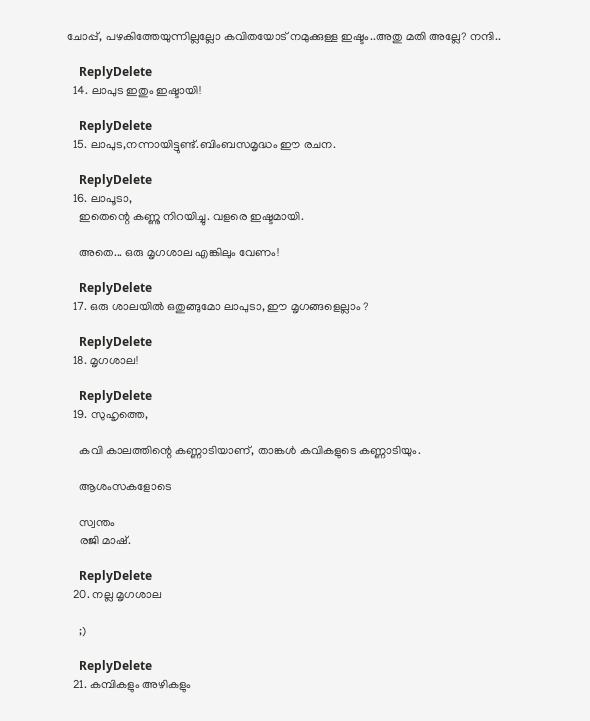ചോപ്പ്, പഴകിത്തേയുന്നില്ലല്ലോ കവിതയോട് നമുക്കുള്ള ഇഷ്ടം..അതു മതി അല്ലേ? നന്ദി..

    ReplyDelete
  14. ലാപുട ഇതും ഇഷ്ടായി!

    ReplyDelete
  15. ലാപുട,നന്നായിട്ടുണ്ട്.ബിംബസമൃദ്ധം ഈ രചന.

    ReplyDelete
  16. ലാപൂടാ,
    ഇതെന്റെ കണ്ണു നിറയിച്ചു. വളരെ ഇഷ്ടമായി.

    അതെ... ഒരു മൃഗശാല എങ്കിലും വേണം!

    ReplyDelete
  17. ഒരു ശാലയില്‍ ഒതുങ്ങുമോ ലാപുടാ, ഈ മൃഗങ്ങളെല്ലാം ?

    ReplyDelete
  18. മൃഗശാ‍ല!

    ReplyDelete
  19. സുഹൃത്തെ,

    കവി കാലത്തിന്റെ കണ്ണാടിയാണ്, താങ്കള്‍ കവികളുടെ കണ്ണാടിയും.

    ആശംസകളോടെ

    സ്വന്തം
    രജി മാഷ്.

    ReplyDelete
  20. നല്ല മൃഗശാല

    ;)

    ReplyDelete
  21. കമ്പികളും അഴികളും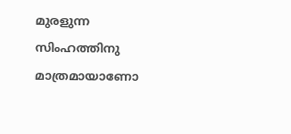മുരളുന്ന സിംഹത്തിനു മാത്രമായാണോ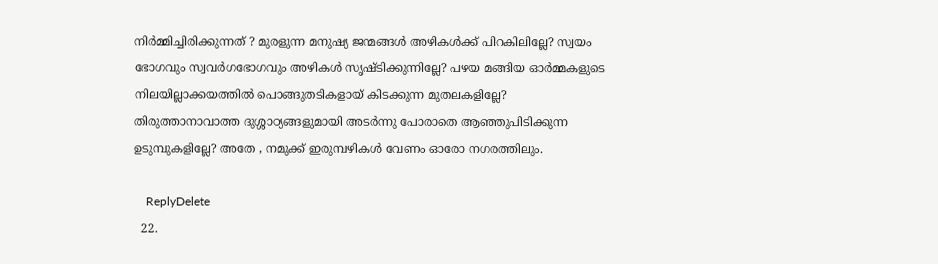നിര്‍മ്മിച്ചിരിക്കുന്നത് ? മുരളുന്ന മനുഷ്യ ജന്മങ്ങള്‍ അഴികള്‍ക്ക് പിറകിലില്ലേ? സ്വയം ഭോഗവും സ്വവര്‍ഗഭോഗവും അഴികള്‍ സൃഷ്ടിക്കുന്നില്ലേ? പഴയ മങ്ങിയ ഓര്‍മ്മകളുടെ നിലയില്ലാക്കയത്തില്‍ പൊങ്ങുതടികളായ് കിടക്കുന്ന മുതലകളില്ലേ? തിരുത്താനാവാത്ത ദുശ്ശാഠ്യങ്ങളുമായി അടര്‍ന്നു പോരാതെ ആഞ്ഞുപിടിക്കുന്ന ഉടുമ്പുകളില്ലേ? അതേ , നമുക്ക് ഇരുമ്പഴികള്‍ വേണം ഓരോ നഗരത്തിലും.

    ReplyDelete
  22.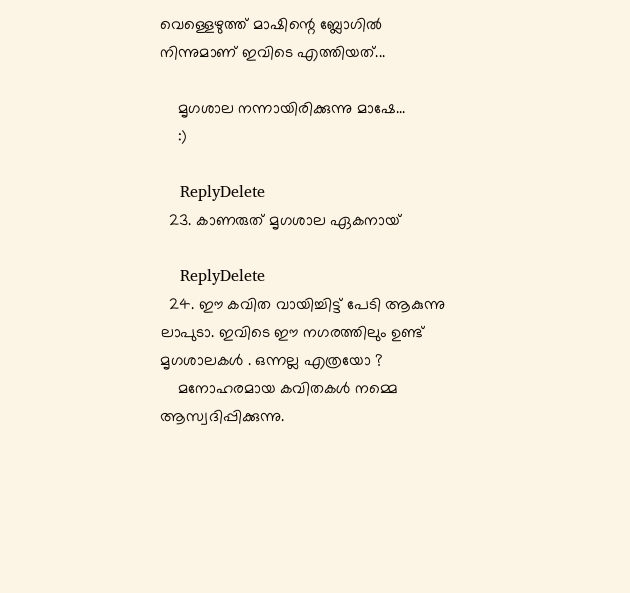വെള്ളെഴുത്ത് മാഷിന്റെ ബ്ലോഗില്‍ നിന്നുമാണ് ഇവിടെ എത്തിയത്...

    മൃഗശാല നന്നായിരിക്കുന്നു മാഷേ...
    :)

    ReplyDelete
  23. കാണരുത് മൃഗശാല ഏകനായ്

    ReplyDelete
  24. ഈ കവിത വായിച്ചിട്ട് പേടി ആകുന്നു ലാപുടാ. ഇവിടെ ഈ നഗരത്തിലും ഉണ്ട് മൃഗശാലകള്‍ . ഒന്നല്ല എത്രയോ ?
    മനോഹരമായ കവിതകള്‍ നമ്മെ ആസ്വദിപ്പിക്കുന്നു.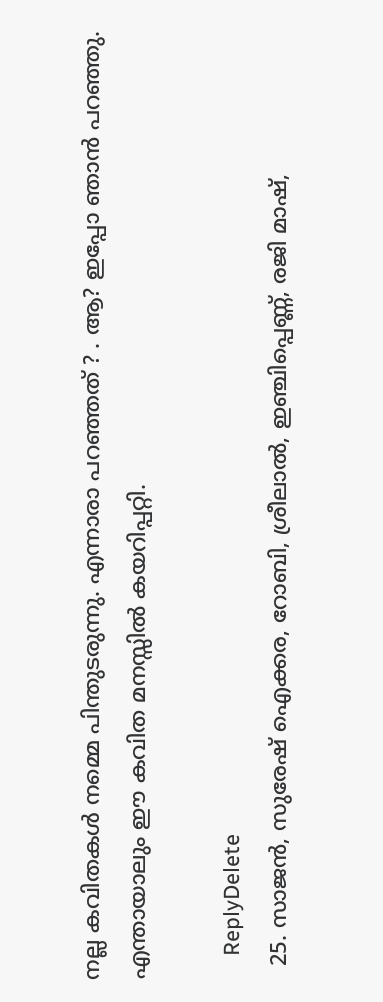നല്ല കവിതകള്‍ നമ്മെ പിന്തുടരുന്നു. എന്നാരാ പറഞ്ഞത്‌ ? . ആ? ഇപ്പോ ഞാന്‍ പറഞ്ഞു. എന്തായാലും ഈ കവിത മനസ്സില്‍ കയറിപ്പറ്റി.

    ReplyDelete
  25. സാജന്‍, സുരേഷ് ഐക്കര, റോബി, ശ്രീലാല്‍, ഇഞ്ചിപ്പെണ്ണ്, രജി മാഷ്,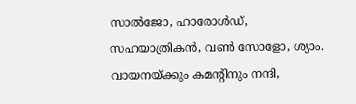സാല്‍ജോ, ഹാരോള്‍ഡ്, സഹയാത്രികന്‍, വണ്‍ സോളോ, ശ്യാം. വായനയ്ക്കും കമന്റിനും നന്ദി,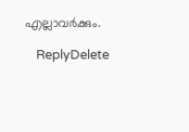എല്ലാവര്‍ക്കും.

    ReplyDelete